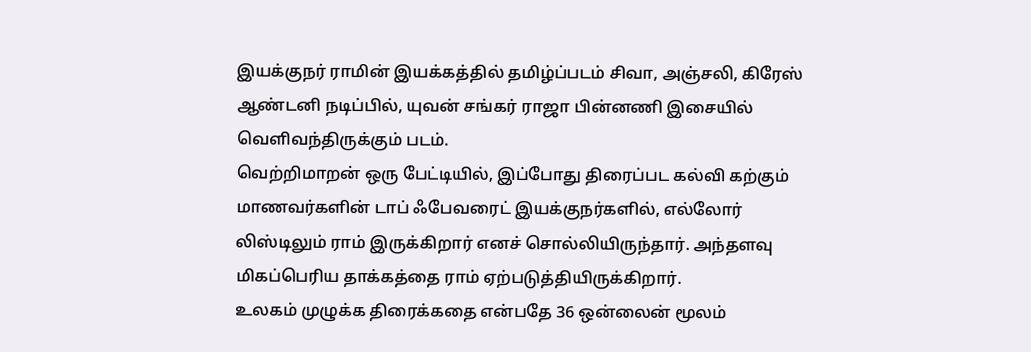இயக்குநர் ராமின் இயக்கத்தில் தமிழ்ப்படம் சிவா, அஞ்சலி, கிரேஸ் ஆண்டனி நடிப்பில், யுவன் சங்கர் ராஜா பின்னணி இசையில் வெளிவந்திருக்கும் படம்.
வெற்றிமாறன் ஒரு பேட்டியில், இப்போது திரைப்பட கல்வி கற்கும் மாணவர்களின் டாப் ஃபேவரைட் இயக்குநர்களில், எல்லோர் லிஸ்டிலும் ராம் இருக்கிறார் எனச் சொல்லியிருந்தார். அந்தளவு மிகப்பெரிய தாக்கத்தை ராம் ஏற்படுத்தியிருக்கிறார்.
உலகம் முழுக்க திரைக்கதை என்பதே 36 ஒன்லைன் மூலம்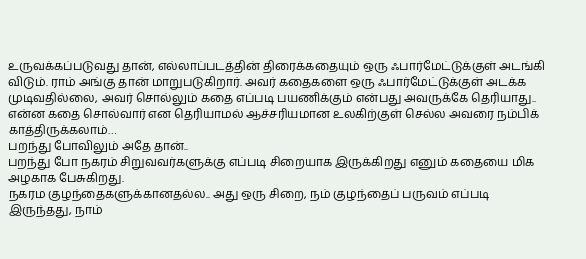உருவக்கப்படுவது தான், எல்லாப்படத்தின் திரைக்கதையும் ஒரு ஃபார்மேட்டுக்குள் அடங்கி விடும். ராம் அங்கு தான் மாறுபடுகிறார். அவர் கதைகளை ஒரு ஃபார்மேட்டுக்குள் அடக்க முடிவதில்லை, அவர் சொல்லும் கதை எப்படி பயணிக்கும் என்பது அவருக்கே தெரியாது.. என்ன கதை சொல்வார் என தெரியாமல் ஆச்சரியமான உலகிற்குள் செல்ல அவரை நம்பிக் காத்திருக்கலாம்…
பறந்து போவிலும் அதே தான்..
பறந்து போ நகரம் சிறுவவர்களுக்கு எப்படி சிறையாக இருக்கிறது எனும் கதையை மிக அழகாக பேசுகிறது.
நகரம குழந்தைகளுக்கானதல்ல.. அது ஒரு சிறை, நம் குழந்தைப் பருவம் எப்படி இருந்தது, நாம்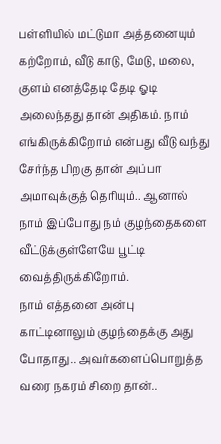பள்ளியில் மட்டுமா அத்தனையும் கற்றோம், வீடு காடு, மேடு, மலை, குளம் எனத்தேடி தேடி ஓடி அலைந்தது தான் அதிகம். நாம் எங்கிருக்கிறோம் என்பது வீடு வந்து சேர்ந்த பிறகு தான் அப்பா அமாவுக்குத் தெரியும்.. ஆனால் நாம் இப்போது நம் குழந்தைகளை வீட்டுக்குள்ளேயே பூட்டி வைத்திருக்கிறோம்.
நாம் எத்தனை அன்பு காட்டினாலும் குழந்தைக்கு அது போதாது.. அவர்களைப்பொறுத்த வரை நகரம் சிறை தான்..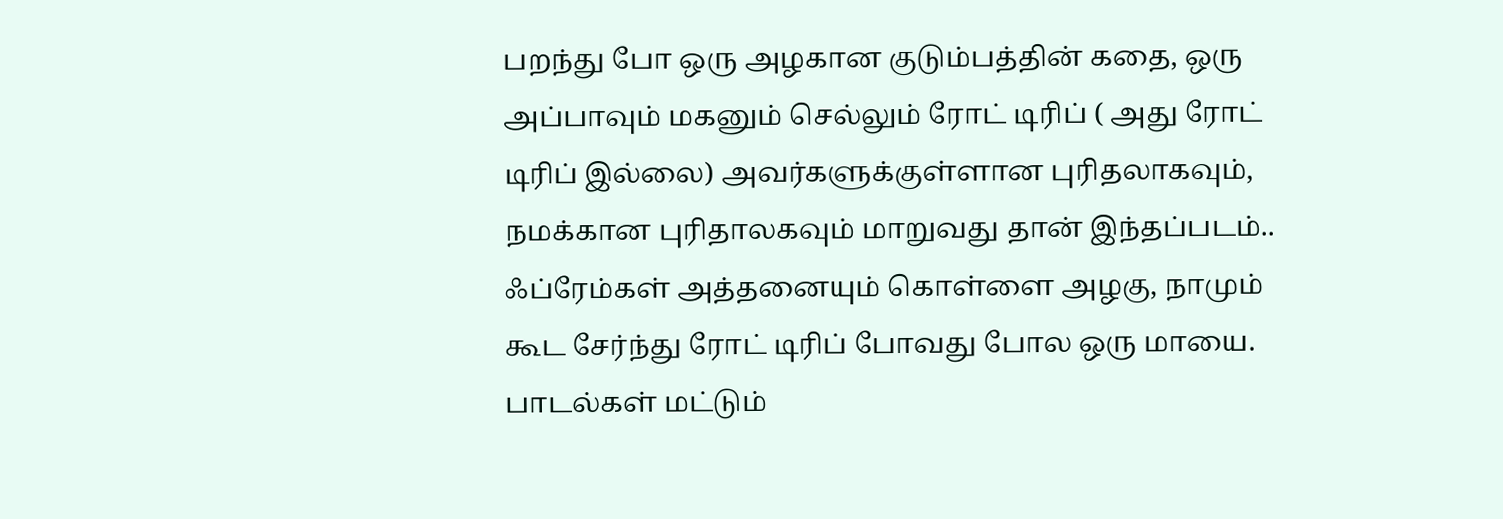பறந்து போ ஒரு அழகான குடும்பத்தின் கதை, ஒரு அப்பாவும் மகனும் செல்லும் ரோட் டிரிப் ( அது ரோட் டிரிப் இல்லை) அவர்களுக்குள்ளான புரிதலாகவும், நமக்கான புரிதாலகவும் மாறுவது தான் இந்தப்படம்..
ஃப்ரேம்கள் அத்தனையும் கொள்ளை அழகு, நாமும் கூட சேர்ந்து ரோட் டிரிப் போவது போல ஒரு மாயை. பாடல்கள் மட்டும்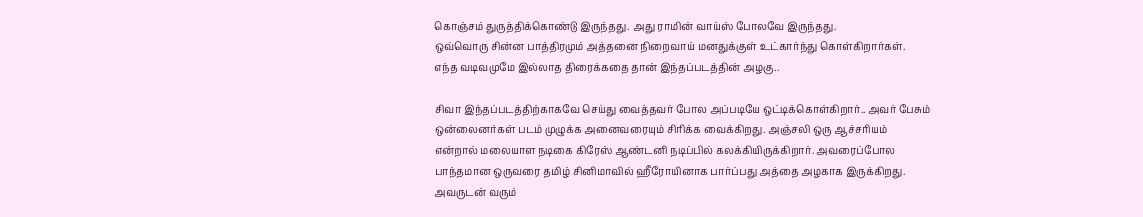கொஞ்சம் துருத்திக்கொண்டு இருந்தது. அது ராமின் வாய்ஸ் போலவே இருந்தது.
ஒவ்வொரு சின்ன பாத்திரமும் அத்தனை நிறைவாய் மனதுக்குள் உட்கார்ந்து கொள்கிறார்கள்.
எந்த வடிவமுமே இல்லாத திரைக்கதை தான் இந்தப்படத்தின் அழகு..

சிவா இந்தப்படத்திற்காகவே செய்து வைத்தவர் போல அப்படியே ஒட்டிக்கொள்கிறார்.. அவர் பேசும் ஒன்லைனர்கள் படம் முழுக்க அனைவரையும் சிரிக்க வைக்கிறது. அஞ்சலி ஒரு ஆச்சரியம் என்றால் மலையாள நடிகை கிரேஸ் ஆண்டனி நடிப்பில் கலக்கியிருக்கிறார். அவரைப்போல பாந்தமான ஒருவரை தமிழ் சினிமாவில் ஹீரோயினாக பார்ப்பது அத்தை அழகாக இருக்கிறது. அவருடன் வரும்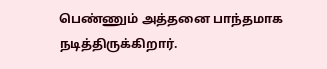பெண்ணும் அத்தனை பாந்தமாக நடித்திருக்கிறார்.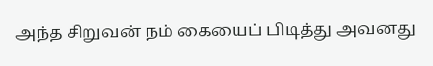அந்த சிறுவன் நம் கையைப் பிடித்து அவனது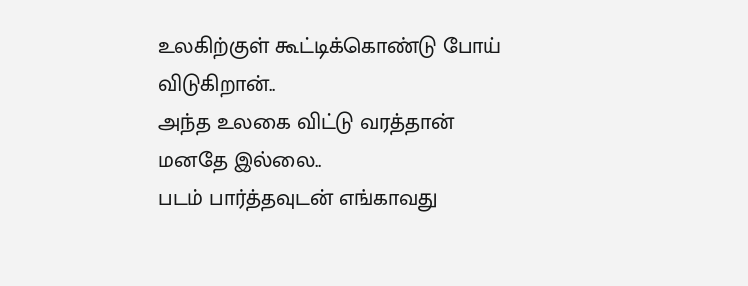உலகிற்குள் கூட்டிக்கொண்டு போய் விடுகிறான்..
அந்த உலகை விட்டு வரத்தான் மனதே இல்லை..
படம் பார்த்தவுடன் எங்காவது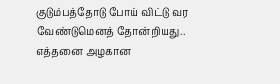குடும்பத்தோடு போய் விட்டு வர வேண்டுமெனத் தோன்றியது..
எத்தனை அழகான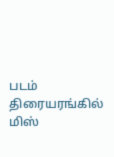படம் திரையரங்கில் மிஸ்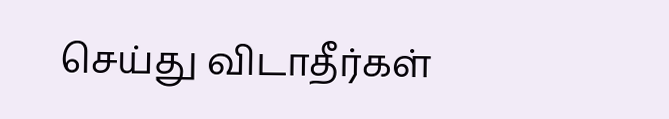செய்து விடாதீர்கள்